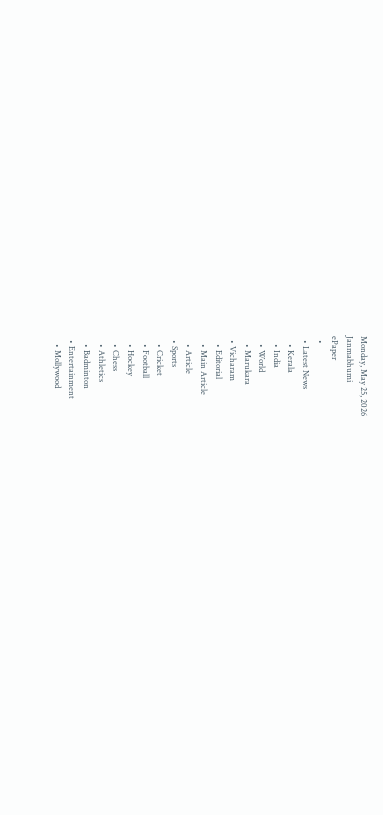Monday, May 25, 2026
Janmabhumi
ePaper
  •
  • Latest News
    • Kerala
    • India
    • World
    • Marukara
  • Vicharam
    • Editorial
    • Main Article
    • Article
  • Sports
    • Cricket
    • Football
    • Hockey
    • Chess
    • Athletics
    • Badminton
  • Entertainment
    • Mollywood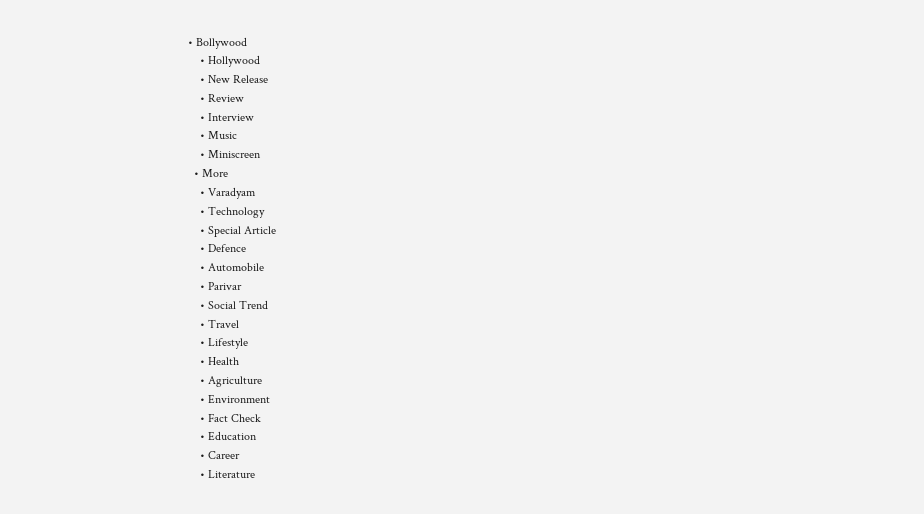• Bollywood
    • Hollywood
    • New Release
    • Review
    • Interview
    • Music
    • Miniscreen
  • More
    • Varadyam
    • Technology
    • Special Article
    • Defence
    • Automobile
    • Parivar
    • Social Trend
    • Travel
    • Lifestyle
    • Health
    • Agriculture
    • Environment
    • Fact Check
    • Education
    • Career
    • Literature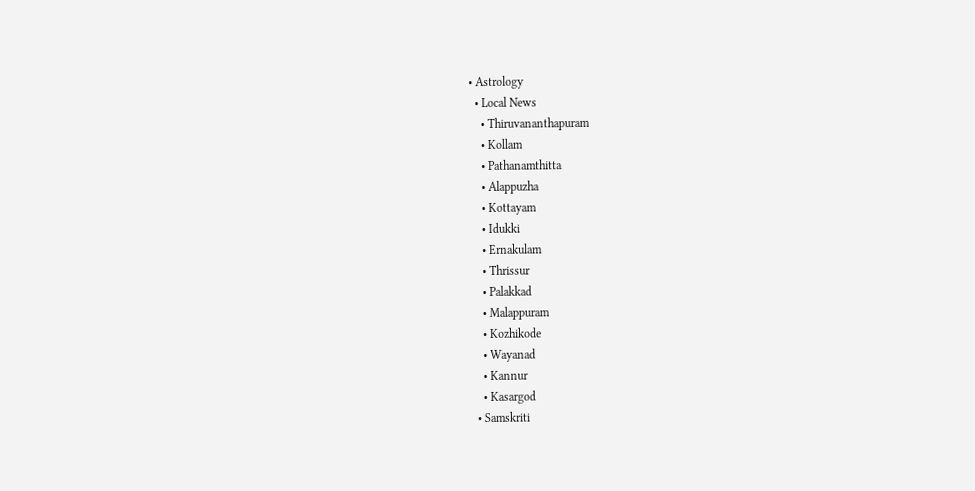• Astrology
  • Local News
    • Thiruvananthapuram
    • Kollam
    • Pathanamthitta
    • Alappuzha
    • Kottayam
    • Idukki
    • Ernakulam
    • Thrissur
    • Palakkad
    • Malappuram
    • Kozhikode
    • Wayanad
    • Kannur
    • Kasargod
  • Samskriti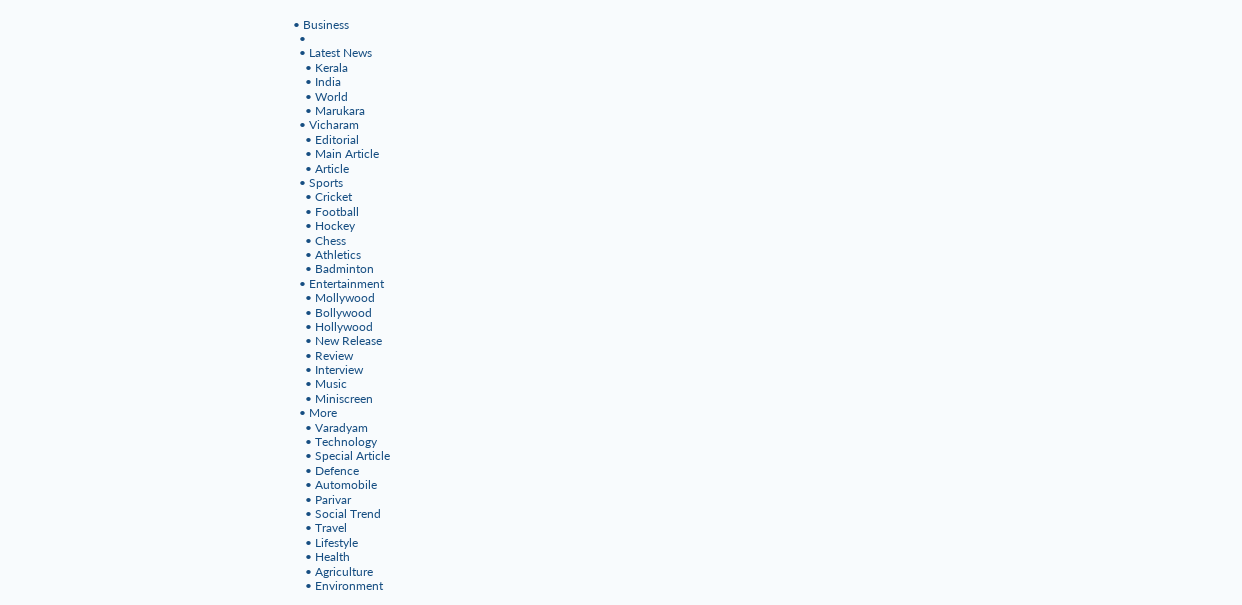• Business
  •
  • Latest News
    • Kerala
    • India
    • World
    • Marukara
  • Vicharam
    • Editorial
    • Main Article
    • Article
  • Sports
    • Cricket
    • Football
    • Hockey
    • Chess
    • Athletics
    • Badminton
  • Entertainment
    • Mollywood
    • Bollywood
    • Hollywood
    • New Release
    • Review
    • Interview
    • Music
    • Miniscreen
  • More
    • Varadyam
    • Technology
    • Special Article
    • Defence
    • Automobile
    • Parivar
    • Social Trend
    • Travel
    • Lifestyle
    • Health
    • Agriculture
    • Environment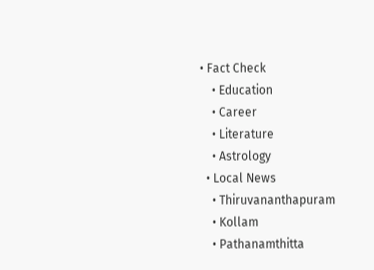• Fact Check
    • Education
    • Career
    • Literature
    • Astrology
  • Local News
    • Thiruvananthapuram
    • Kollam
    • Pathanamthitta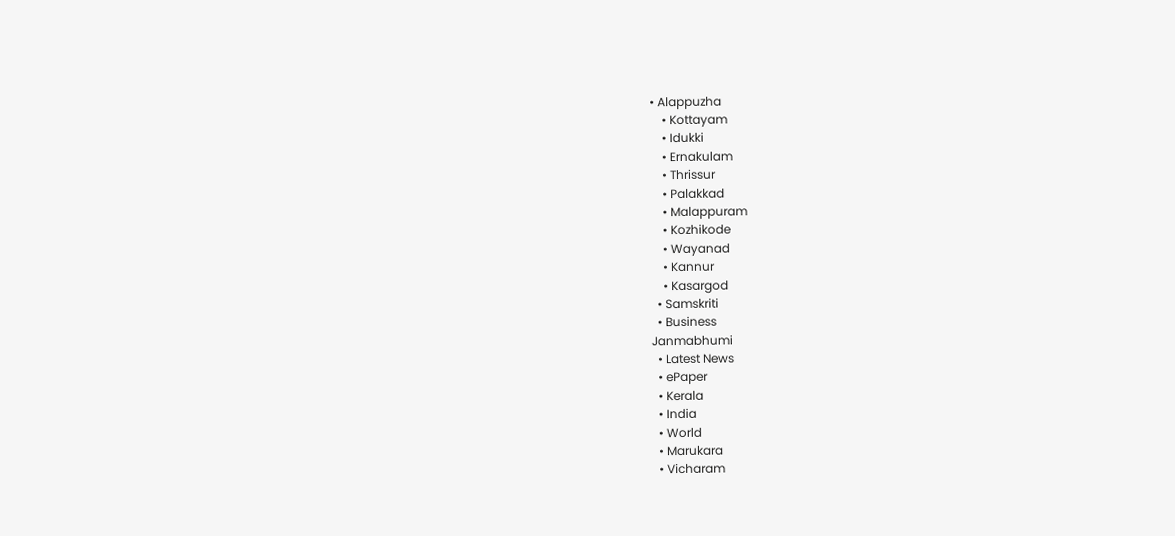• Alappuzha
    • Kottayam
    • Idukki
    • Ernakulam
    • Thrissur
    • Palakkad
    • Malappuram
    • Kozhikode
    • Wayanad
    • Kannur
    • Kasargod
  • Samskriti
  • Business
Janmabhumi
  • Latest News
  • ePaper
  • Kerala
  • India
  • World
  • Marukara
  • Vicharam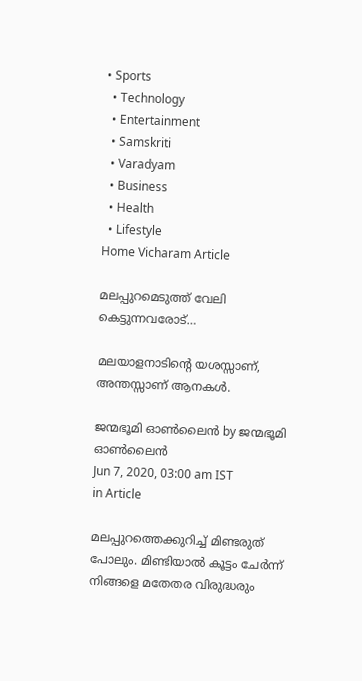• Sports
  • Technology
  • Entertainment
  • Samskriti
  • Varadyam
  • Business
  • Health
  • Lifestyle
Home Vicharam Article

മലപ്പുറമെടുത്ത് വേലി കെട്ടുന്നവരോട്…

മലയാളനാടിന്റെ യശസ്സാണ്, അന്തസ്സാണ് ആനകള്‍.

ജന്മഭൂമി ഓണ്‍ലൈന്‍ by ജന്മഭൂമി ഓണ്‍ലൈന്‍
Jun 7, 2020, 03:00 am IST
in Article

മലപ്പുറത്തെക്കുറിച്ച് മിണ്ടരുത് പോലും. മിണ്ടിയാല്‍ കൂട്ടം ചേര്‍ന്ന് നിങ്ങളെ മതേതര വിരുദ്ധരും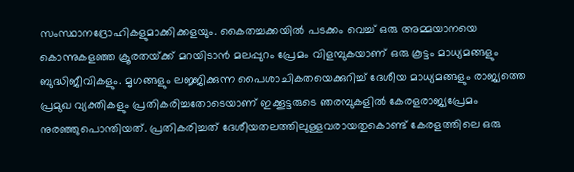സംസ്ഥാനദ്രോഹികളുമാക്കിക്കളയും. കൈതച്ചക്കയില്‍ പടക്കം വെച്ച് ഒരു അമ്മയാനയെ കൊന്നുകളഞ്ഞ ക്രൂരതയ്‌ക്ക് മറയിടാന്‍ മലപ്പുറം പ്രേമം വിളമ്പുകയാണ് ഒരു കൂട്ടം മാധ്യമങ്ങളും ബുദ്ധിജീവികളും. മൃഗങ്ങളും ലജ്ജിക്കുന്ന പൈശാചികതയെക്കുറിച്ച് ദേശീയ മാധ്യമങ്ങളും രാജ്യത്തെ പ്രമുഖ വ്യക്തികളും പ്രതികരിച്ചതോടെയാണ് ഇക്കൂട്ടരുടെ ഞരമ്പുകളില്‍ കേരളരാജ്യപ്രേമം നുരഞ്ഞുപൊന്തിയത്. പ്രതികരിച്ചത് ദേശീയതലത്തിലുള്ളവരായതുകൊണ്ട് കേരളത്തിലെ ഒരു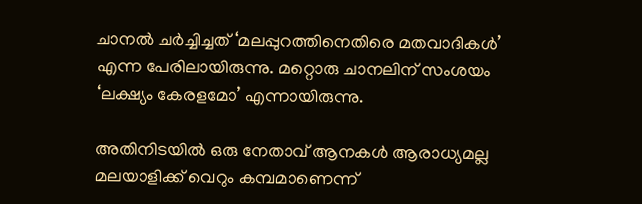ചാനല്‍ ചര്‍ച്ചിച്ചത് ‘മലപ്പുറത്തിനെതിരെ മതവാദികള്‍’ എന്ന പേരിലായിരുന്നു. മറ്റൊരു ചാനലിന് സംശയം ‘ലക്ഷ്യം കേരളമോ’ എന്നായിരുന്നു.

അതിനിടയില്‍ ഒരു നേതാവ് ആനകള്‍ ആരാധ്യമല്ല മലയാളിക്ക് വെറും കമ്പമാണെന്ന്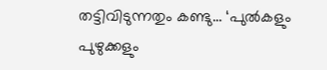തട്ടിവിടുന്നതും കണ്ടു… ‘പുല്‍കളും പുഴുക്കളും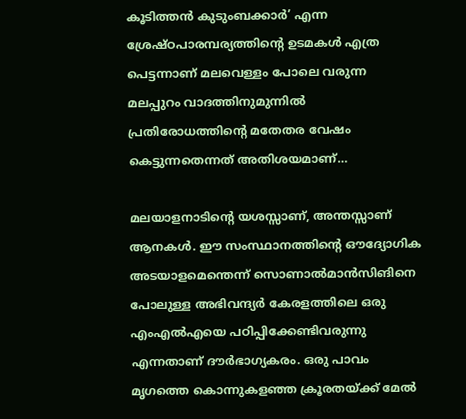കൂടിത്തന്‍ കുടുംബക്കാര്‍’ എന്ന ശ്രേഷ്ഠപാരമ്പര്യത്തിന്റെ ഉടമകള്‍ എത്ര പെട്ടന്നാണ് മലവെള്ളം പോലെ വരുന്ന മലപ്പുറം വാദത്തിനുമുന്നില്‍ പ്രതിരോധത്തിന്റെ മതേതര വേഷം കെട്ടുന്നതെന്നത് അതിശയമാണ്…

മലയാളനാടിന്റെ യശസ്സാണ്, അന്തസ്സാണ് ആനകള്‍. ഈ സംസ്ഥാനത്തിന്റെ ഔദ്യോഗിക അടയാളമെന്തെന്ന് സൊണാല്‍മാന്‍സിങിനെ പോലുള്ള അഭിവന്ദ്യര്‍ കേരളത്തിലെ ഒരു എംഎല്‍എയെ പഠിപ്പിക്കേണ്ടിവരുന്നു എന്നതാണ് ദൗര്‍ഭാഗ്യകരം. ഒരു പാവം മൃഗത്തെ കൊന്നുകളഞ്ഞ ക്രൂരതയ്‌ക്ക് മേല്‍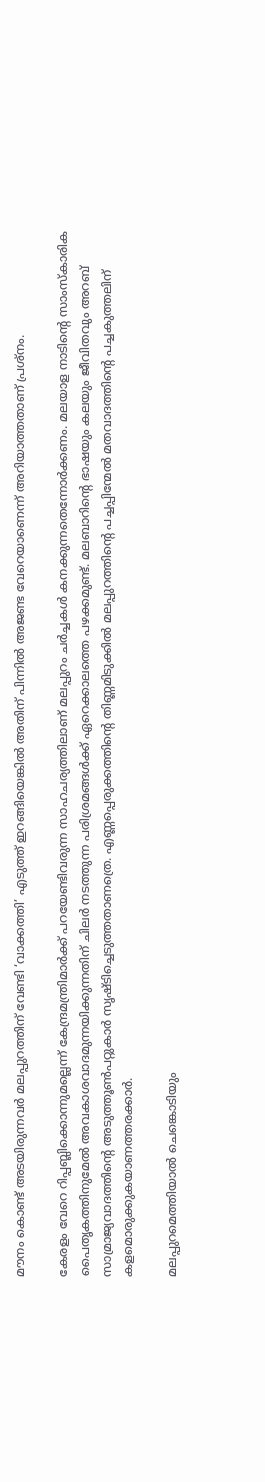മൗനം കൊണ്ട് അടയിരുന്നവര്‍ മലപ്പുറത്തിന് വേണ്ടി ‘വാക്കത്തി’ എടുത്ത് ഇറങ്ങിയെങ്കില്‍ അതിന് പിന്നില്‍ അജണ്ട വേറെയാണെന്ന് അറിയാത്തതാണ് പ്രശ്‌നം.

കേരളം വേറെ റിപ്പബ്ലിക്കൊന്നുമല്ലെന്ന് കേന്ദ്രമന്ത്രിമാര്‍ക്ക് പറയേണ്ടിവരുന്ന സാഹചര്യത്തിലാണ് മലപ്പുറം ചര്‍ച്ചകള്‍ കനക്കുന്നതെന്നോര്‍ക്കണം. മലയാള നാടിന്റെ സാംസ്‌കാരിക പൈതൃകത്തിനുമേല്‍ അവകാശവാദമുന്നയിക്കുന്നതിന് ചിലര്‍ നടത്തുന്ന പരിശ്രമങ്ങള്‍ക്ക് ഏറെക്കാലത്തെ പഴക്കമുണ്ട്. മലബാറിന്റെ ഭാഷയും കലയും ജീവിതവും അറബ് സാമ്രാജ്യവാദത്തിന്റെ അടുത്തൂണ്‍പറ്റുകാര്‍ സൃഷ്ടിച്ചെടുത്തതാണത്രെ. എണ്ണപ്പെരുക്കത്തിന്റെ തിണ്ണമിടുക്കില്‍ മലപ്പുറത്തിന്റെ പച്ചപ്പിന്മേല്‍ മതവാദത്തിന്റെ പച്ചകുത്തലിന് കളമൊരുക്കുകയാണത്തരക്കാര്‍.

മലപ്പുറമെത്തിയാല്‍ ചെങ്കൊടിയും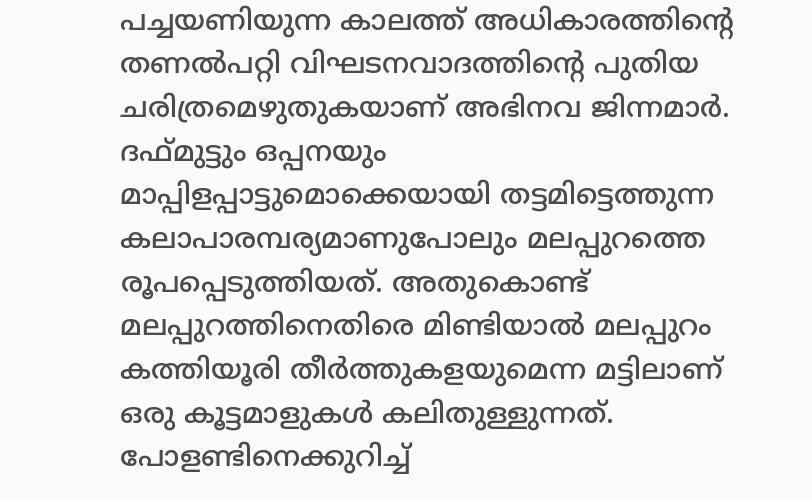പച്ചയണിയുന്ന കാലത്ത് അധികാരത്തിന്റെ തണല്‍പറ്റി വിഘടനവാദത്തിന്റെ പുതിയ ചരിത്രമെഴുതുകയാണ് അഭിനവ ജിന്നമാര്‍. ദഫ്മുട്ടും ഒപ്പനയും മാപ്പിളപ്പാട്ടുമൊക്കെയായി തട്ടമിട്ടെത്തുന്ന കലാപാരമ്പര്യമാണുപോലും മലപ്പുറത്തെ രൂപപ്പെടുത്തിയത്. അതുകൊണ്ട് മലപ്പുറത്തിനെതിരെ മിണ്ടിയാല്‍ മലപ്പുറം കത്തിയൂരി തീര്‍ത്തുകളയുമെന്ന മട്ടിലാണ് ഒരു കൂട്ടമാളുകള്‍ കലിതുള്ളുന്നത്. പോളണ്ടിനെക്കുറിച്ച്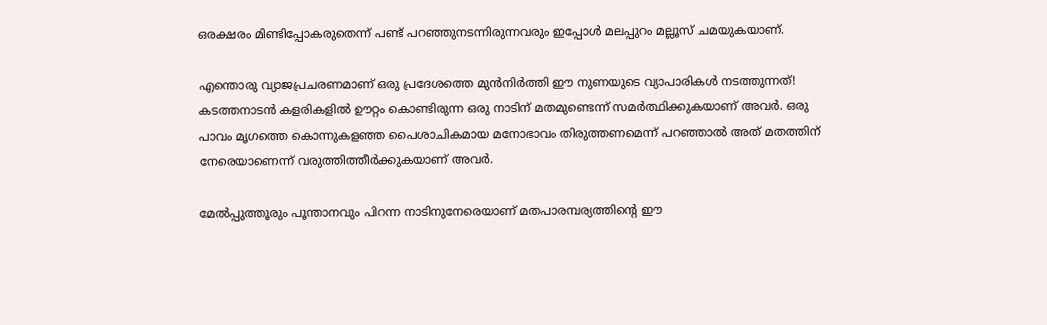ഒരക്ഷരം മിണ്ടിപ്പോകരുതെന്ന് പണ്ട് പറഞ്ഞുനടന്നിരുന്നവരും ഇപ്പോള്‍ മലപ്പുറം മല്ലൂസ് ചമയുകയാണ്.

എന്തൊരു വ്യാജപ്രചരണമാണ് ഒരു പ്രദേശത്തെ മുന്‍നിര്‍ത്തി ഈ നുണയുടെ വ്യാപാരികള്‍ നടത്തുന്നത്! കടത്തനാടന്‍ കളരികളില്‍ ഊറ്റം കൊണ്ടിരുന്ന ഒരു നാടിന് മതമുണ്ടെന്ന് സമര്‍ത്ഥിക്കുകയാണ് അവര്‍. ഒരു പാവം മൃഗത്തെ കൊന്നുകളഞ്ഞ പൈശാചികമായ മനോഭാവം തിരുത്തണമെന്ന് പറഞ്ഞാല്‍ അത് മതത്തിന് നേരെയാണെന്ന് വരുത്തിത്തീര്‍ക്കുകയാണ് അവര്‍.

മേല്‍പ്പുത്തൂരും പൂന്താനവും പിറന്ന നാടിനുനേരെയാണ് മതപാരമ്പര്യത്തിന്റെ ഈ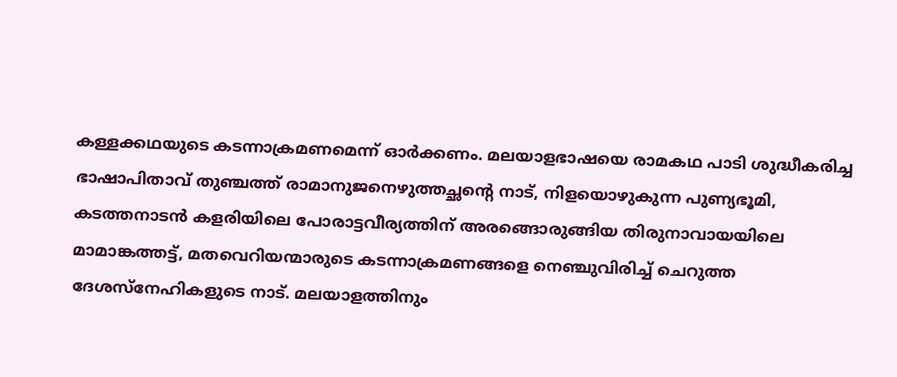കള്ളക്കഥയുടെ കടന്നാക്രമണമെന്ന് ഓര്‍ക്കണം. മലയാളഭാഷയെ രാമകഥ പാടി ശുദ്ധീകരിച്ച ഭാഷാപിതാവ് തുഞ്ചത്ത് രാമാനുജനെഴുത്തച്ഛന്റെ നാട്, നിളയൊഴുകുന്ന പുണ്യഭൂമി, കടത്തനാടന്‍ കളരിയിലെ പോരാട്ടവീര്യത്തിന് അരങ്ങൊരുങ്ങിയ തിരുനാവായയിലെ മാമാങ്കത്തട്ട്, മതവെറിയന്മാരുടെ കടന്നാക്രമണങ്ങളെ നെഞ്ചുവിരിച്ച് ചെറുത്ത ദേശസ്‌നേഹികളുടെ നാട്. മലയാളത്തിനും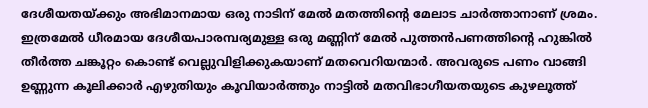ദേശീയതയ്‌ക്കും അഭിമാനമായ ഒരു നാടിന് മേല്‍ മതത്തിന്റെ മേലാട ചാര്‍ത്താനാണ് ശ്രമം. ഇത്രമേല്‍ ധീരമായ ദേശീയപാരമ്പര്യമുള്ള ഒരു മണ്ണിന് മേല്‍ പുത്തന്‍പണത്തിന്റെ ഹുങ്കില്‍ തീര്‍ത്ത ചങ്കൂറ്റം കൊണ്ട് വെല്ലുവിളിക്കുകയാണ് മതവെറിയന്മാര്‍. അവരുടെ പണം വാങ്ങി ഉണ്ണുന്ന കൂലിക്കാര്‍ എഴുതിയും കൂവിയാര്‍ത്തും നാട്ടില്‍ മതവിഭാഗീയതയുടെ കുഴലൂത്ത്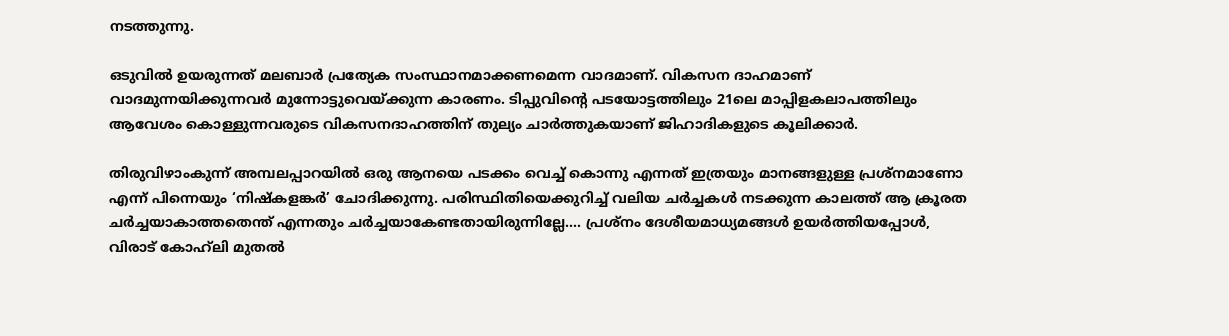നടത്തുന്നു.

ഒടുവില്‍ ഉയരുന്നത് മലബാര്‍ പ്രത്യേക സംസ്ഥാനമാക്കണമെന്ന വാദമാണ്. വികസന ദാഹമാണ് വാദമുന്നയിക്കുന്നവര്‍ മുന്നോട്ടുവെയ്‌ക്കുന്ന കാരണം. ടിപ്പുവിന്റെ പടയോട്ടത്തിലും 21ലെ മാപ്പിളകലാപത്തിലും ആവേശം കൊള്ളുന്നവരുടെ വികസനദാഹത്തിന് തുല്യം ചാര്‍ത്തുകയാണ് ജിഹാദികളുടെ കൂലിക്കാര്‍.

തിരുവിഴാംകുന്ന് അമ്പലപ്പാറയില്‍ ഒരു ആനയെ പടക്കം വെച്ച് കൊന്നു എന്നത് ഇത്രയും മാനങ്ങളുള്ള പ്രശ്‌നമാണോ എന്ന് പിന്നെയും ‘നിഷ്‌കളങ്കര്‍’ ചോദിക്കുന്നു. പരിസ്ഥിതിയെക്കുറിച്ച് വലിയ ചര്‍ച്ചകള്‍ നടക്കുന്ന കാലത്ത് ആ ക്രൂരത ചര്‍ച്ചയാകാത്തതെന്ത് എന്നതും ചര്‍ച്ചയാകേണ്ടതായിരുന്നില്ലേ…. പ്രശ്‌നം ദേശീയമാധ്യമങ്ങള്‍ ഉയര്‍ത്തിയപ്പോള്‍, വിരാട് കോഹ്‌ലി മുതല്‍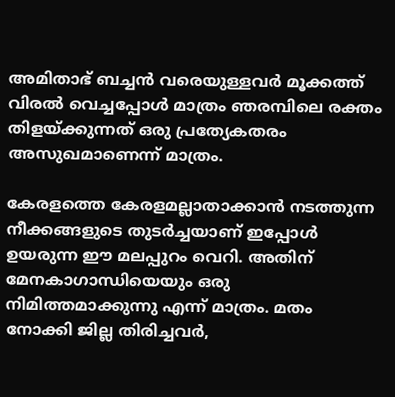അമിതാഭ് ബച്ചന്‍ വരെയുള്ളവര്‍ മൂക്കത്ത് വിരല്‍ വെച്ചപ്പോള്‍ മാത്രം ഞരമ്പിലെ രക്തം തിളയ്‌ക്കുന്നത് ഒരു പ്രത്യേകതരം അസുഖമാണെന്ന് മാത്രം.

കേരളത്തെ കേരളമല്ലാതാക്കാന്‍ നടത്തുന്ന നീക്കങ്ങളുടെ തുടര്‍ച്ചയാണ് ഇപ്പോള്‍ ഉയരുന്ന ഈ മലപ്പുറം വെറി. അതിന് മേനകാഗാന്ധിയെയും ഒരു നിമിത്തമാക്കുന്നു എന്ന് മാത്രം. മതം നോക്കി ജില്ല തിരിച്ചവര്‍,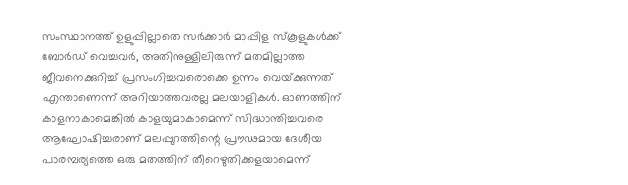സംസ്ഥാനത്ത് ഉളുപ്പില്ലാതെ സര്‍ക്കാര്‍ മാപ്പിള സ്‌കൂളുകള്‍ക്ക് ബോര്‍ഡ് വെച്ചവര്‍, അതിനുള്ളിലിരുന്ന് മതമില്ലാത്ത ജീവനെക്കുറിച്ച് പ്രസംഗിച്ചവരൊക്കെ ഉന്നം വെയ്‌ക്കുന്നത് എന്താണെന്ന് അറിയാത്തവരല്ല മലയാളികള്‍. ഓണത്തിന് കാളനാകാമെങ്കില്‍ കാളയുമാകാമെന്ന് സിദ്ധാന്തിച്ചവരെ ആഘോഷിച്ചരാണ് മലപ്പുറത്തിന്റെ പ്രൗഢമായ ദേശീയ പാരമ്പര്യത്തെ ഒരു മതത്തിന് തീറെഴുതിക്കളയാമെന്ന്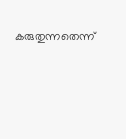കരുതുന്നതെന്ന്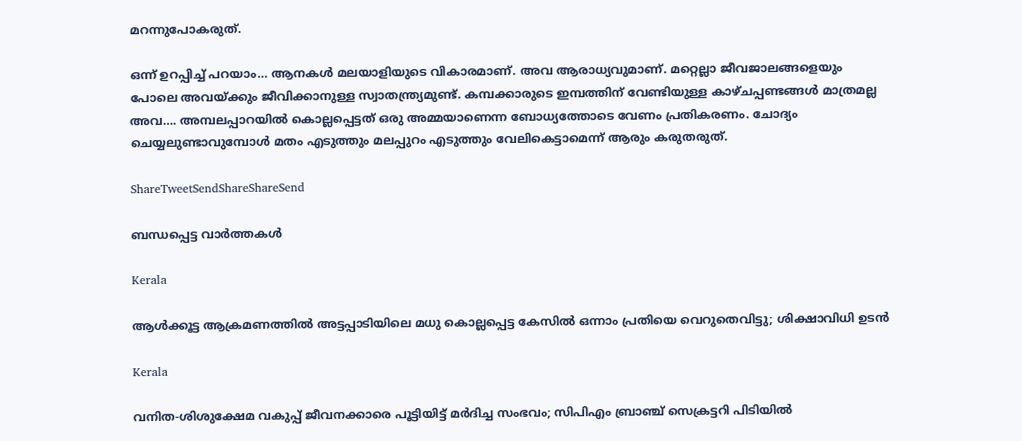മറന്നുപോകരുത്.

ഒന്ന് ഉറപ്പിച്ച് പറയാം… ആനകള്‍ മലയാളിയുടെ വികാരമാണ്. അവ ആരാധ്യവുമാണ്. മറ്റെല്ലാ ജീവജാലങ്ങളെയും പോലെ അവയ്‌ക്കും ജീവിക്കാനുള്ള സ്വാതന്ത്ര്യമുണ്ട്. കമ്പക്കാരുടെ ഇമ്പത്തിന് വേണ്ടിയുള്ള കാഴ്ചപ്പണ്ടങ്ങള്‍ മാത്രമല്ല അവ…. അമ്പലപ്പാറയില്‍ കൊല്ലപ്പെട്ടത് ഒരു അമ്മയാണെന്ന ബോധ്യത്തോടെ വേണം പ്രതികരണം. ചോദ്യം ചെയ്യലുണ്ടാവുമ്പോള്‍ മതം എടുത്തും മലപ്പുറം എടുത്തും വേലികെട്ടാമെന്ന് ആരും കരുതരുത്.

ShareTweetSendShareShareSend

ബന്ധപ്പെട്ട വാര്‍ത്തകള്‍

Kerala

ആൾക്കൂട്ട ആക്രമണത്തിൽ അട്ടപ്പാടിയിലെ മധു കൊല്ലപ്പെട്ട കേസിൽ ഒന്നാം പ്രതിയെ വെറുതെവിട്ടു; ശിക്ഷാവിധി ഉടൻ

Kerala

വനിത-ശിശുക്ഷേമ വകുപ്പ് ജീവനക്കാരെ പൂട്ടിയിട്ട് മർദിച്ച സംഭവം; സിപിഎം ബ്രാഞ്ച് സെക്രട്ടറി പിടിയിൽ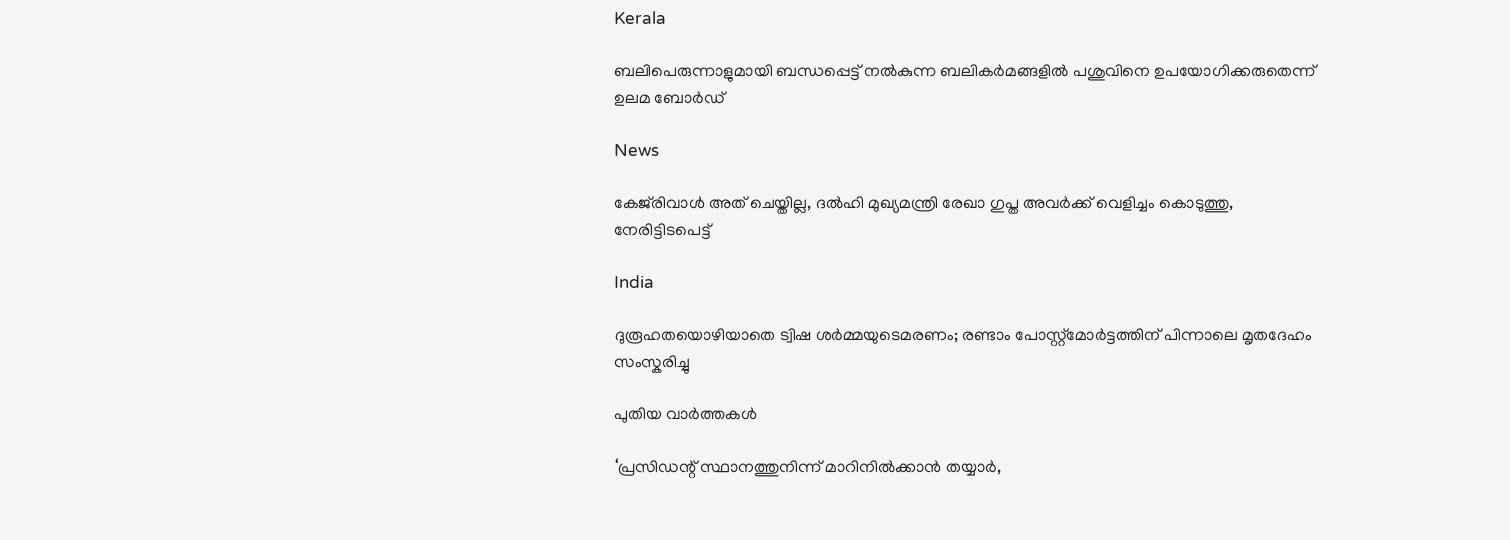Kerala

ബലിപെരുന്നാളുമായി ബന്ധപ്പെട്ട് നൽകുന്ന ബലികർമങ്ങളിൽ പശുവിനെ ഉപയോഗിക്കരുതെന്ന് ഉലമ ബോർഡ്

News

കേജ്‌രിവാൾ അത് ചെയ്തില്ല, ദൽഹി മുഖ്യമന്ത്രി രേഖാ ഗുപ്ത അവർക്ക് വെളിച്ചം കൊടുത്തു, നേരിട്ടിടപെട്ട്

India

ദുരൂഹതയൊഴിയാതെ ട്വിഷ ശർമ്മയുടെമരണം; രണ്ടാം പോസ്റ്റ്‌മോർട്ടത്തിന് പിന്നാലെ മൃതദേഹം സംസ്കരിച്ചു

പുതിയ വാര്‍ത്തകള്‍

‘പ്രസിഡന്റ് സ്ഥാനത്തുനിന്ന് മാറിനില്‍ക്കാന്‍ തയ്യാർ,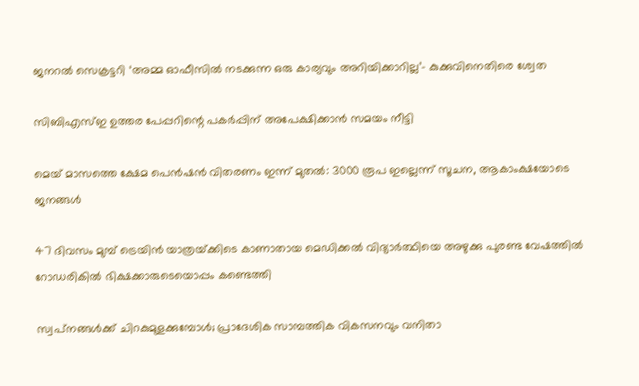ജനറൽ സെക്രട്ടറി ‘അമ്മ ഓഫീസിൽ നടക്കുന്ന ഒരു കാര്യവും അറിയിക്കാറില്ല’- കുക്കുവിനെതിരെ ശ്വേത

സിബിഎസ്ഇ ഉത്തര പേപ്പറിന്റെ പകർപ്പിന് അപേക്ഷിക്കാൻ സമയം നീട്ടി

മെയ് മാസത്തെ ക്ഷേമ പെൻഷൻ വിതരണം ഇന്ന് മുതൽ: 3000 രൂപ ഇല്ലെന്ന് സൂചന, ആകാംക്ഷയോടെ ജനങ്ങൾ

47 ദിവസം മുമ്പ് ട്രെയിന്‍ യാത്രയ്‌ക്കിടെ കാണാതായ മെഡിക്കൽ വിദ്യാർത്ഥിയെ അഴുക്കു പുരണ്ട വേഷത്തില്‍ റോഡരികില്‍ ഭിക്ഷക്കാരുടെയൊപ്പം കണ്ടെത്തി

സ്വപ്‌നങ്ങള്‍ക്ക് ചിറകുമുളക്കുമ്പോള്‍; പ്രാദേശിക സാമ്പത്തിക വികസനവും വനിതാ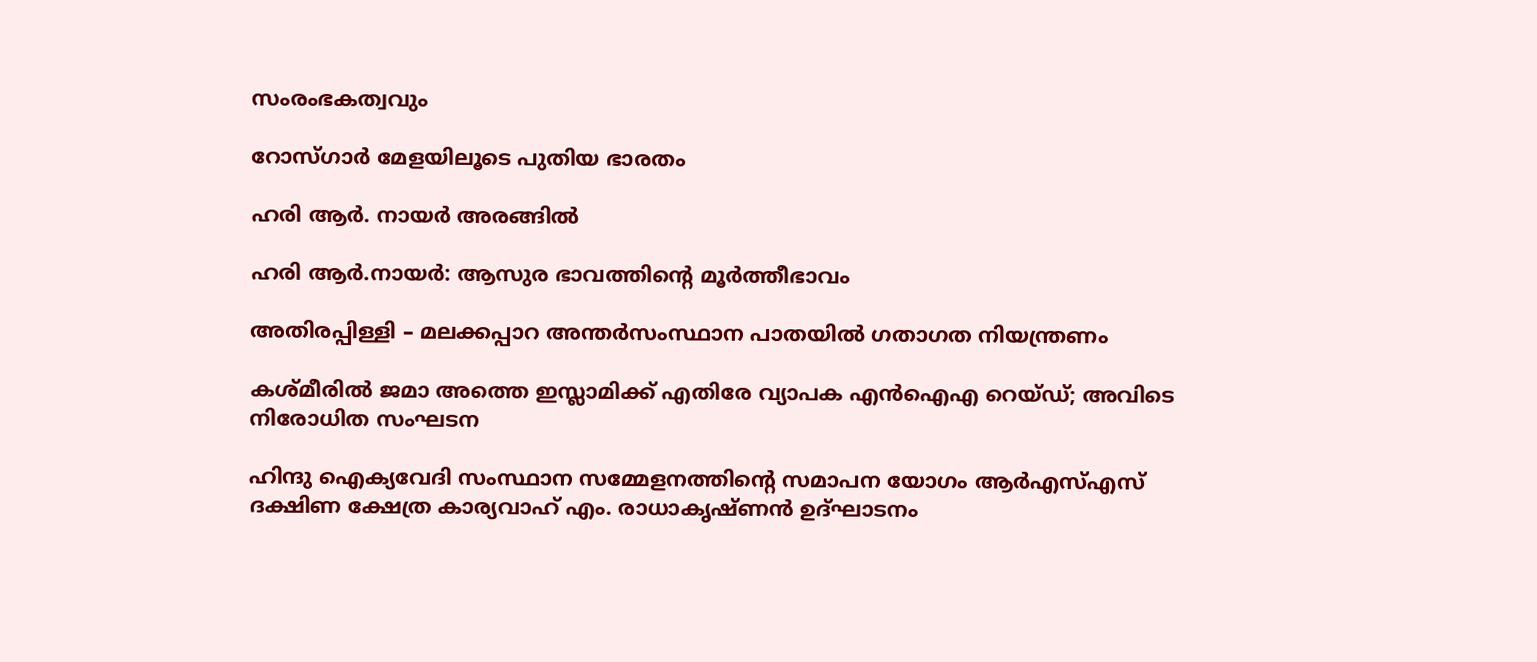സംരംഭകത്വവും

റോസ്ഗാര്‍ മേളയിലൂടെ പുതിയ ഭാരതം

ഹരി ആര്‍. നായര്‍ അരങ്ങില്‍

ഹരി ആര്‍.നായര്‍: ആസുര ഭാവത്തിന്റെ മൂര്‍ത്തീഭാവം

അതിരപ്പിള്ളി – മലക്കപ്പാറ അന്തർസംസ്ഥാന പാതയിൽ ഗതാഗത നിയന്ത്രണം

കശ്മീരിൽ ജമാ അത്തെ ഇസ്ലാമിക്ക് എതിരേ വ്യാപക എൻഐഎ റെയ്ഡ്; അവിടെ നിരോധിത സംഘടന

ഹിന്ദു ഐക്യവേദി സംസ്ഥാന സമ്മേളനത്തിന്റെ സമാപന യോഗം ആര്‍എസ്എസ് ദക്ഷിണ ക്ഷേത്ര കാര്യവാഹ് എം. രാധാകൃഷ്ണന്‍ ഉദ്ഘാടനം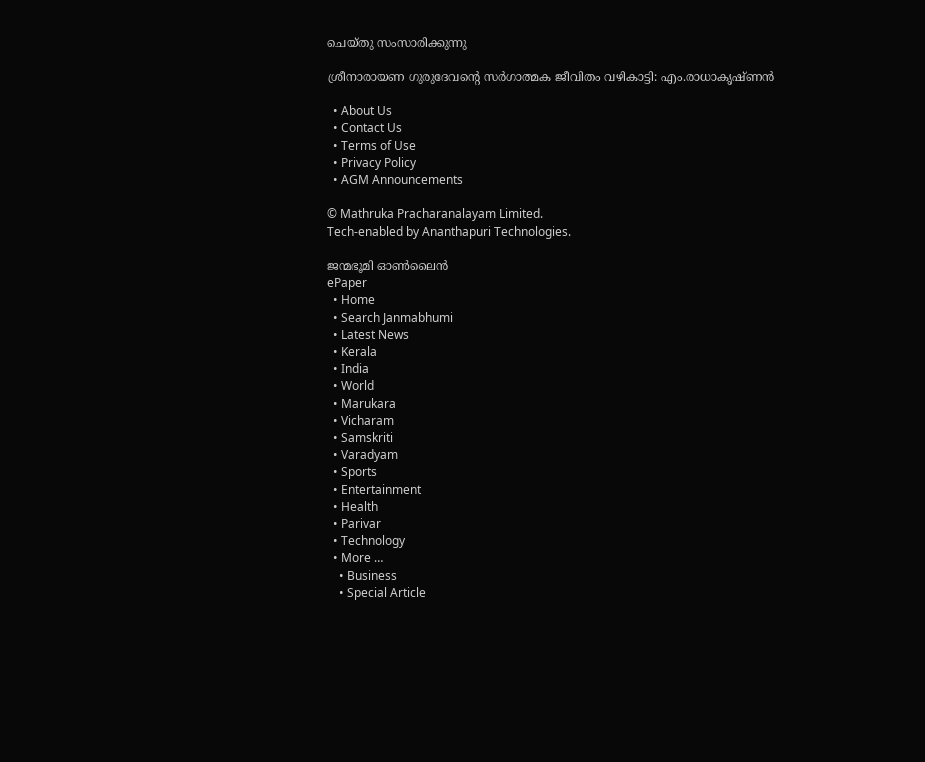ചെയ്തു സംസാരിക്കുന്നു

ശ്രീനാരായണ ഗുരുദേവന്റെ സര്‍ഗാത്മക ജീവിതം വഴികാട്ടി: എം.രാധാകൃഷ്ണന്‍

  • About Us
  • Contact Us
  • Terms of Use
  • Privacy Policy
  • AGM Announcements

© Mathruka Pracharanalayam Limited.
Tech-enabled by Ananthapuri Technologies.

ജന്മഭൂമി ഓണ്‍ലൈന്‍
ePaper
  • Home
  • Search Janmabhumi
  • Latest News
  • Kerala
  • India
  • World
  • Marukara
  • Vicharam
  • Samskriti
  • Varadyam
  • Sports
  • Entertainment
  • Health
  • Parivar
  • Technology
  • More …
    • Business
    • Special Article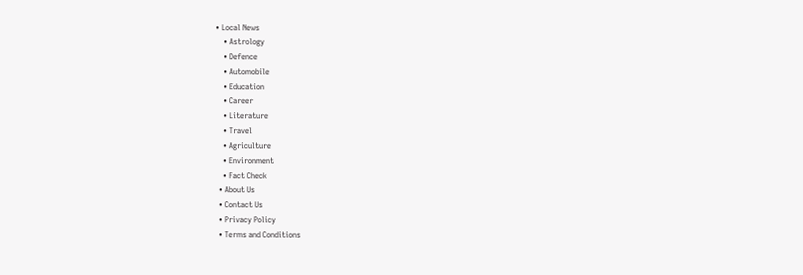• Local News
    • Astrology
    • Defence
    • Automobile
    • Education
    • Career
    • Literature
    • Travel
    • Agriculture
    • Environment
    • Fact Check
  • About Us
  • Contact Us
  • Privacy Policy
  • Terms and Conditions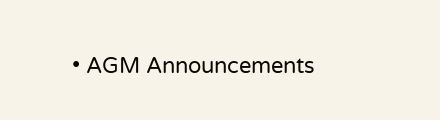• AGM Announcements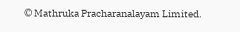© Mathruka Pracharanalayam Limited.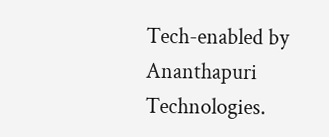Tech-enabled by Ananthapuri Technologies.